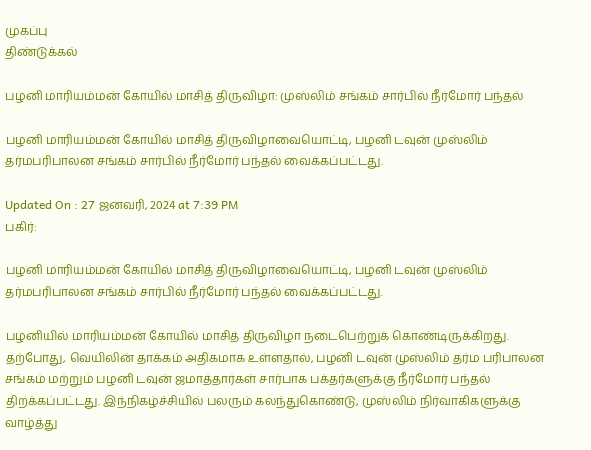முகப்பு
திண்டுக்கல்

பழனி மாரியம்மன் கோயில் மாசித் திருவிழா: முஸ்லிம் சங்கம் சார்பில் நீர்மோர் பந்தல்

பழனி மாரியம்மன் கோயில் மாசித் திருவிழாவையொட்டி, பழனி டவுன் முஸ்லிம் தர்மபரிபாலன சங்கம் சார்பில் நீர்மோர் பந்தல் வைக்கப்பட்டது.

Updated On : 27 ஜனவரி, 2024 at 7:39 PM
பகிர்:

பழனி மாரியம்மன் கோயில் மாசித் திருவிழாவையொட்டி, பழனி டவுன் முஸ்லிம் தர்மபரிபாலன சங்கம் சார்பில் நீர்மோர் பந்தல் வைக்கப்பட்டது.

பழனியில் மாரியம்மன் கோயில் மாசித் திருவிழா நடைபெற்றுக் கொண்டிருக்கிறது. தற்போது, வெயிலின் தாக்கம் அதிகமாக உள்ளதால், பழனி டவுன் முஸ்லிம் தர்ம பரிபாலன சங்கம் மற்றும் பழனி டவுன் ஜமாத்தார்கள் சார்பாக பக்தர்களுக்கு நீர்மோர் பந்தல் திறக்கப்பட்டது. இந்நிகழ்ச்சியில் பலரும் கலந்துகொண்டு, முஸ்லிம் நிர்வாகிகளுக்கு வாழ்த்து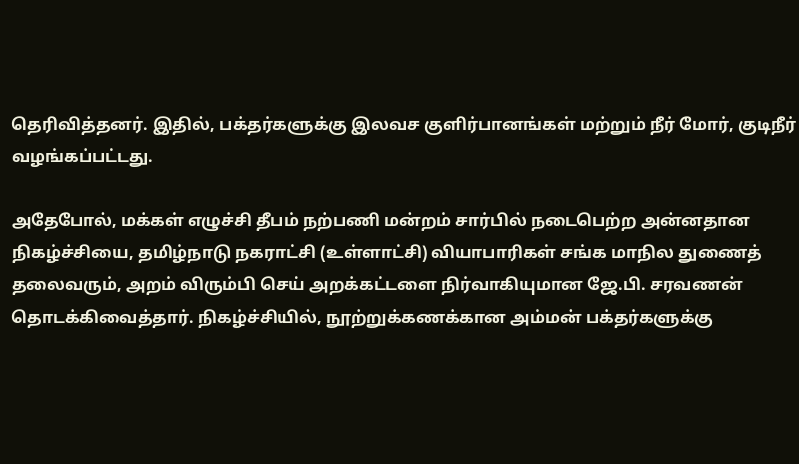தெரிவித்தனர். இதில், பக்தர்களுக்கு இலவச குளிர்பானங்கள் மற்றும் நீர் மோர், குடிநீர் வழங்கப்பட்டது.

அதேபோல், மக்கள் எழுச்சி தீபம் நற்பணி மன்றம் சார்பில் நடைபெற்ற அன்னதான நிகழ்ச்சியை, தமிழ்நாடு நகராட்சி (உள்ளாட்சி) வியாபாரிகள் சங்க மாநில துணைத் தலைவரும், அறம் விரும்பி செய் அறக்கட்டளை நிர்வாகியுமான ஜே.பி. சரவணன் தொடக்கிவைத்தார். நிகழ்ச்சியில், நூற்றுக்கணக்கான அம்மன் பக்தர்களுக்கு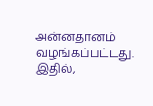அன்னதானம் வழங்கப்பட்டது. இதில்,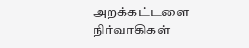அறக்கட்டளை நிர்வாகிகள்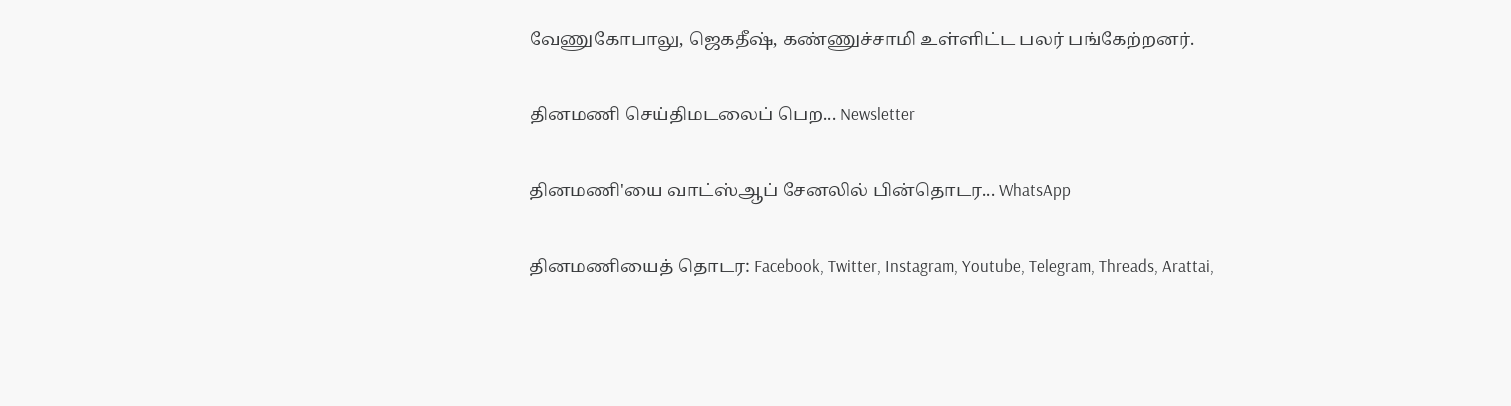வேணுகோபாலு, ஜெகதீஷ், கண்ணுச்சாமி உள்ளிட்ட பலர் பங்கேற்றனர்.

தினமணி செய்திமடலைப் பெற... Newsletter

தினமணி'யை வாட்ஸ்ஆப் சேனலில் பின்தொடர... WhatsApp

தினமணியைத் தொடர: Facebook, Twitter, Instagram, Youtube, Telegram, Threads, Arattai,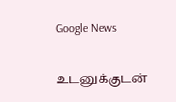Google News

உடனுக்குடன்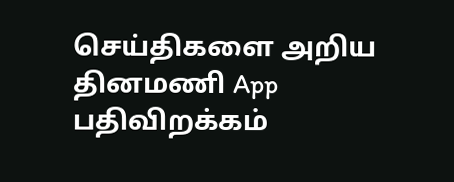செய்திகளை அறிய தினமணி App பதிவிறக்கம்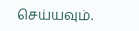செய்யவும்.